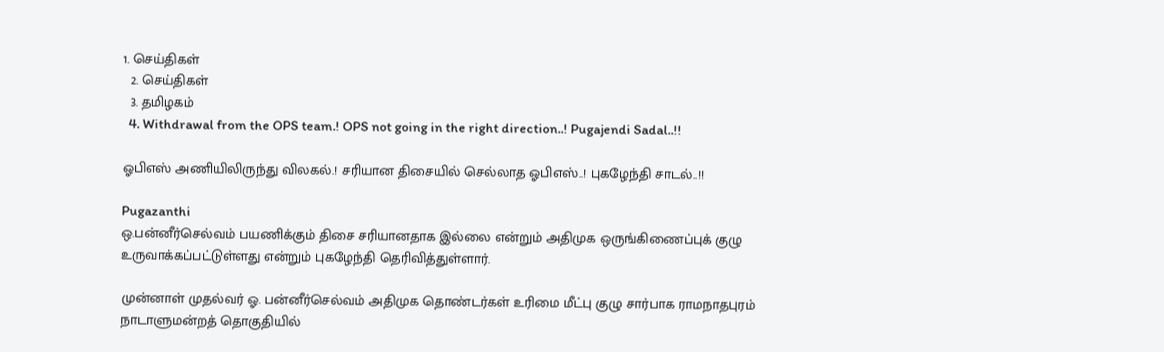1. செய்திகள்
  2. செய்திகள்
  3. த‌மிழக‌ம்
  4. Withdrawal from the OPS team.! OPS not going in the right direction..! Pugajendi Sadal..!!

ஓபிஎஸ் அணியிலிருந்து விலகல்.! சரியான திசையில் செல்லாத ஓபிஎஸ்..! புகழேந்தி சாடல்..!!

Pugazanthi
ஒ.பன்னீர்செல்வம் பயணிக்கும் திசை சரியானதாக இல்லை என்றும் அதிமுக ஒருங்கிணைப்புக் குழு உருவாக்கப்பட்டுள்ளது என்றும் புகழேந்தி தெரிவித்துள்ளார்.

முன்னாள் முதல்வர் ஓ. பன்னீர்செல்வம் அதிமுக தொண்டர்கள் உரிமை மீட்பு குழு சார்பாக ராமநாதபுரம் நாடாளுமன்றத் தொகுதியில்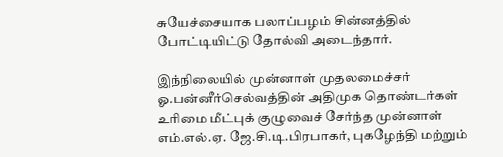சுயேச்சையாக பலாப்பழம் சின்னத்தில் போட்டியிட்டு தோல்வி அடைந்தார்.

இந்நிலையில் முன்னாள் முதலமைச்சர் ஓ.பன்னீர்செல்வத்தின் அதிமுக தொண்டர்கள் உரிமை மீட்புக் குழுவைச் சேர்ந்த முன்னாள் எம்.எல்.ஏ. ஜே.சி.டி.பிரபாகர், புகழேந்தி மற்றும்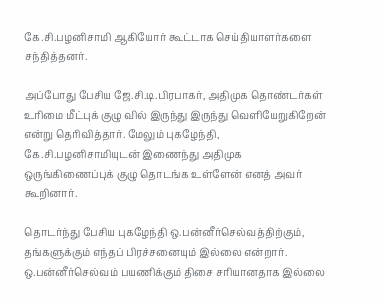கே.சி.பழனிசாமி ஆகியோர் கூட்டாக செய்தியாளர்களை சந்தித்தனர்.

அப்போது பேசிய ஜே.சி.டி.பிரபாகர், அதிமுக தொண்டர்கள் உரிமை மீட்புக் குழு வில் இருந்து இருந்து வெளியேறுகிறேன் என்று தெரிவித்தார். மேலும் புகழேந்தி, கே.சி.பழனிசாமியுடன் இணைந்து அதிமுக ஒருங்கிணைப்புக் குழு தொடங்க உள்ளேன் எனத் அவர் கூறினார்.

தொடர்ந்து பேசிய புகழேந்தி ஒ.பன்னீர்செல்வத்திற்கும், தங்களுக்கும் எந்தப் பிரச்சனையும் இல்லை என்றார். ஒ.பன்னீர்செல்வம் பயணிக்கும் திசை சரியானதாக இல்லை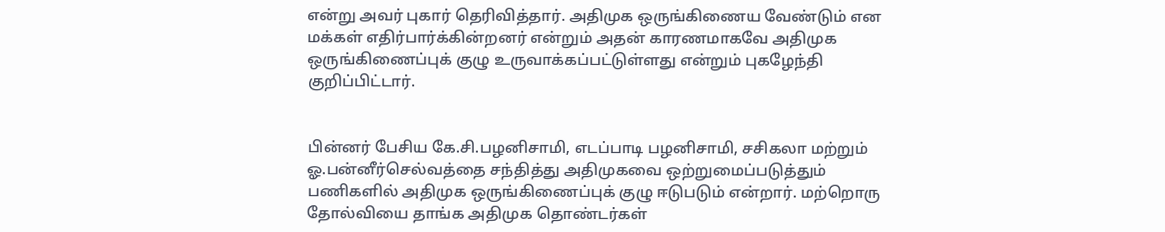என்று அவர் புகார் தெரிவித்தார். அதிமுக ஒருங்கிணைய வேண்டும் என மக்கள் எதிர்பார்க்கின்றனர் என்றும் அதன் காரணமாகவே அதிமுக ஒருங்கிணைப்புக் குழு உருவாக்கப்பட்டுள்ளது என்றும் புகழேந்தி குறிப்பிட்டார்.


பின்னர் பேசிய கே.சி.பழனிசாமி, எடப்பாடி பழனிசாமி, சசிகலா மற்றும் ஓ.பன்னீர்செல்வத்தை சந்தித்து அதிமுகவை ஒற்றுமைப்படுத்தும் பணிகளில் அதிமுக ஒருங்கிணைப்புக் குழு ஈடுபடும் என்றார். மற்றொரு தோல்வியை தாங்க அதிமுக தொண்டர்கள்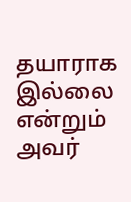தயாராக இல்லை என்றும் அவர்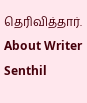தெரிவித்தார்.
About Writer
Senthil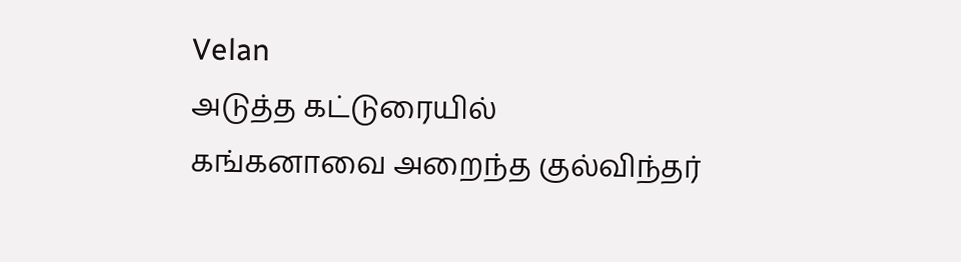Velan
அடுத்த கட்டுரையில்
கங்கனாவை அறைந்த குல்விந்தர்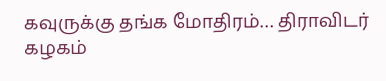கவுருக்கு தங்க மோதிரம்… திராவிடர் கழகம்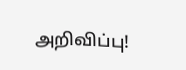அறிவிப்பு!